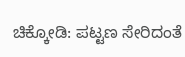ಚಿಕ್ಕೋಡಿ: ಪಟ್ಟಣ ಸೇರಿದಂತೆ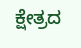ಕ್ಷೇತ್ರದ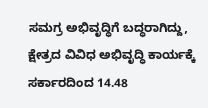ಸಮಗ್ರ ಅಭಿವೃದ್ಧಿಗೆ ಬದ್ಧರಾಗಿದ್ದು, ಕ್ಷೇತ್ರದ ವಿವಿಧ ಅಭಿವೃದ್ಧಿ ಕಾರ್ಯಕ್ಕೆ ಸರ್ಕಾರದಿಂದ 14.48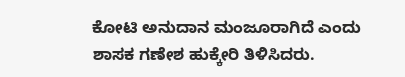ಕೋಟಿ ಅನುದಾನ ಮಂಜೂರಾಗಿದೆ ಎಂದು ಶಾಸಕ ಗಣೇಶ ಹುಕ್ಕೇರಿ ತಿಳಿಸಿದರು.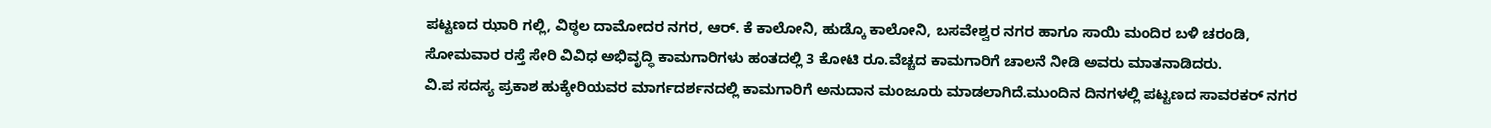ಪಟ್ಟಣದ ಝಾರಿ ಗಲ್ಲಿ, ವಿಠ್ಠಲ ದಾಮೋದರ ನಗರ, ಆರ್. ಕೆ ಕಾಲೋನಿ, ಹುಡ್ಕೊ ಕಾಲೋನಿ, ಬಸವೇಶ್ವರ ನಗರ ಹಾಗೂ ಸಾಯಿ ಮಂದಿರ ಬಳಿ ಚರಂಡಿ, ಸೋಮವಾರ ರಸ್ತೆ ಸೇರಿ ವಿವಿಧ ಅಭಿವೃದ್ಧಿ ಕಾಮಗಾರಿಗಳು ಹಂತದಲ್ಲಿ 3 ಕೋಟಿ ರೂ.ವೆಚ್ಚದ ಕಾಮಗಾರಿಗೆ ಚಾಲನೆ ನೀಡಿ ಅವರು ಮಾತನಾಡಿದರು.
ವಿ.ಪ ಸದಸ್ಯ ಪ್ರಕಾಶ ಹುಕ್ಕೇರಿಯವರ ಮಾರ್ಗದರ್ಶನದಲ್ಲಿ ಕಾಮಗಾರಿಗೆ ಅನುದಾನ ಮಂಜೂರು ಮಾಡಲಾಗಿದೆ.ಮುಂದಿನ ದಿನಗಳಲ್ಲಿ ಪಟ್ಟಣದ ಸಾವರಕರ್ ನಗರ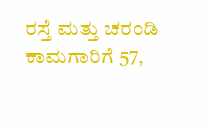ರಸ್ತೆ ಮತ್ತು ಚರಂಡಿ ಕಾಮಗಾರಿಗೆ 57,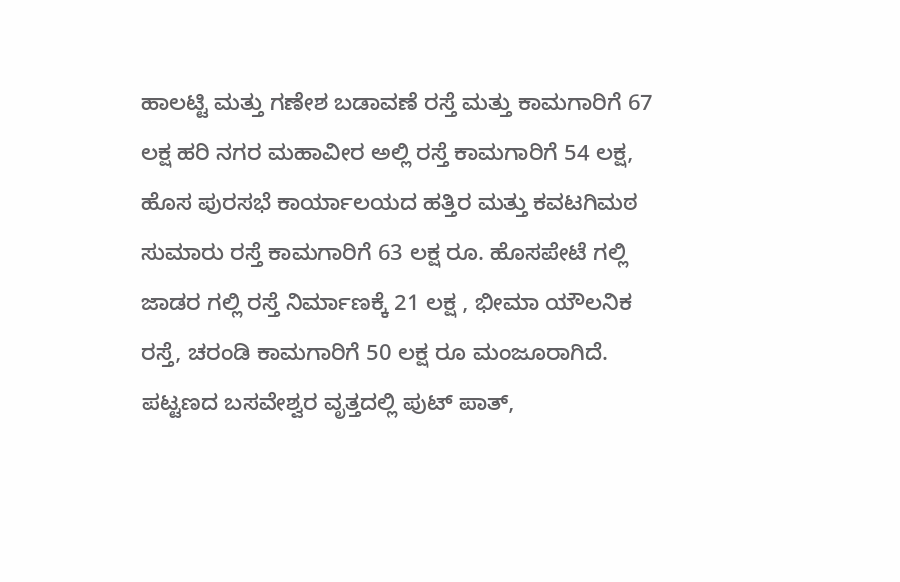ಹಾಲಟ್ಟಿ ಮತ್ತು ಗಣೇಶ ಬಡಾವಣೆ ರಸ್ತೆ ಮತ್ತು ಕಾಮಗಾರಿಗೆ 67 ಲಕ್ಷ ಹರಿ ನಗರ ಮಹಾವೀರ ಅಲ್ಲಿ ರಸ್ತೆ ಕಾಮಗಾರಿಗೆ 54 ಲಕ್ಷ, ಹೊಸ ಪುರಸಭೆ ಕಾರ್ಯಾಲಯದ ಹತ್ತಿರ ಮತ್ತು ಕವಟಗಿಮಠ ಸುಮಾರು ರಸ್ತೆ ಕಾಮಗಾರಿಗೆ 63 ಲಕ್ಷ ರೂ. ಹೊಸಪೇಟೆ ಗಲ್ಲಿ ಜಾಡರ ಗಲ್ಲಿ ರಸ್ತೆ ನಿರ್ಮಾಣಕ್ಕೆ 21 ಲಕ್ಷ , ಭೀಮಾ ಯೌಲನಿಕ ರಸ್ತೆ, ಚರಂಡಿ ಕಾಮಗಾರಿಗೆ 50 ಲಕ್ಷ ರೂ ಮಂಜೂರಾಗಿದೆ.
ಪಟ್ಟಣದ ಬಸವೇಶ್ವರ ವೃತ್ತದಲ್ಲಿ ಪುಟ್ ಪಾತ್,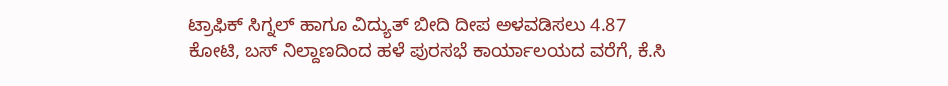ಟ್ರಾಫಿಕ್ ಸಿಗ್ನಲ್ ಹಾಗೂ ವಿದ್ಯುತ್ ಬೀದಿ ದೀಪ ಅಳವಡಿಸಲು 4.87 ಕೋಟಿ, ಬಸ್ ನಿಲ್ದಾಣದಿಂದ ಹಳೆ ಪುರಸಭೆ ಕಾರ್ಯಾಲಯದ ವರೆಗೆ, ಕೆ.ಸಿ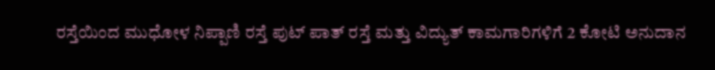ರಸ್ತೆಯಿಂದ ಮುಧೋಳ ನಿಪ್ಪಾಣಿ ರಸ್ತೆ ಪುಟ್ ಪಾತ್ ರಸ್ತೆ ಮತ್ತು ವಿದ್ಯುತ್ ಕಾಮಗಾರಿಗಳಿಗೆ 2 ಕೋಟಿ ಅನುದಾನ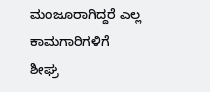ಮಂಜೂರಾಗಿದ್ದರೆ ಎಲ್ಲ ಕಾಮಗಾರಿಗಳಿಗೆ ಶೀಘ್ರ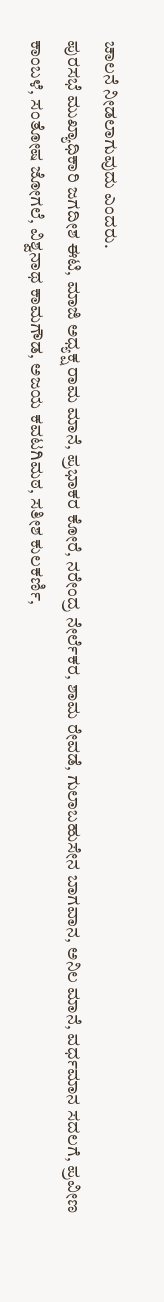ಚಾಲನೆ ನೀಡಲಾಗುವುದು ಎಂದರು.
ಪುರಸಭೆ ಮುಖ್ಯಾಧಿಕಾರಿ ಜಗದೀಶ ಈಟಿ, ಮಾಜಿ ಅಧ್ಯಕ್ಷ ರಾಮ ಮಾನೆ, ಪ್ರಭಾಕರ ಕೋರೆ, ನರೇಂದ್ರ ನೇರ್ಲೆಕರ, ಶಾಮ ರೇವಡೆ, ಗುಲಾಬಹುಸೇನ ಬಾಗವಾನ, ಅನಿಲ ಮಾನೆ, ವರ್ಧಮಾನ ಸದಲಗೆ, ಪ್ರವೀಣ ಕಾಂಬಳೆ, ಸಂತೋಷ ಜೋಗಲೆ, ವಿಶ್ವನಾಥ ಕಾಮಗೌಡ, ಅಜಯ ಕವಟಗಿಮಠ, ಸತೀಶ ಕುಲಕರ್ಣಿ,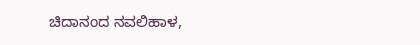ಚಿದಾನಂದ ನವಲಿಹಾಳ,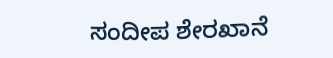ಸಂದೀಪ ಶೇರಖಾನೆ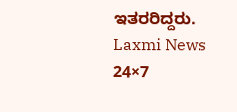ಇತರರಿದ್ದರು.
Laxmi News 24×7